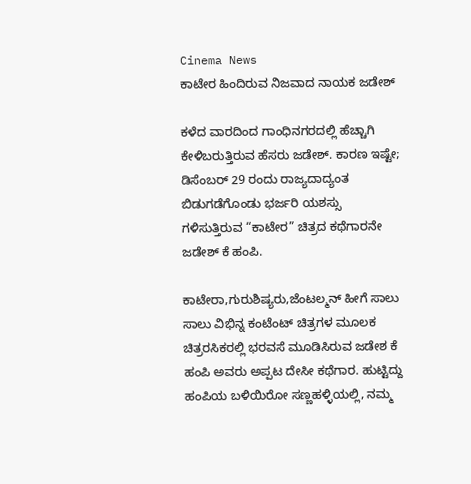Cinema News
ಕಾಟೇರ ಹಿಂದಿರುವ ನಿಜವಾದ ನಾಯಕ ಜಡೇಶ್

ಕಳೆದ ವಾರದಿಂದ ಗಾಂಧಿನಗರದಲ್ಲಿ ಹೆಚ್ಚಾಗಿ ಕೇಳಿಬರುತ್ತಿರುವ ಹೆಸರು ಜಡೇಶ್. ಕಾರಣ ಇಷ್ಟೇ; ಡಿಸೆಂಬರ್ 29 ರಂದು ರಾಜ್ಯದಾದ್ಯಂತ ಬಿಡುಗಡೆಗೊಂಡು ಭರ್ಜರಿ ಯಶಸ್ಸು ಗಳಿಸುತ್ತಿರುವ “ಕಾಟೇರ” ಚಿತ್ರದ ಕಥೆಗಾರನೇ ಜಡೇಶ್ ಕೆ ಹಂಪಿ.

ಕಾಟೇರಾ,ಗುರುಶಿಷ್ಯರು,ಜೆಂಟಲ್ಮನ್ ಹೀಗೆ ಸಾಲು ಸಾಲು ವಿಭಿನ್ನ ಕಂಟೆಂಟ್ ಚಿತ್ರಗಳ ಮೂಲಕ ಚಿತ್ರರಸಿಕರಲ್ಲಿ ಭರವಸೆ ಮೂಡಿಸಿರುವ ಜಡೇಶ ಕೆ ಹಂಪಿ ಅವರು ಅಪ್ಪಟ ದೇಸೀ ಕಥೆಗಾರ. ಹುಟ್ಟಿದ್ದು ಹಂಪಿಯ ಬಳಿಯಿರೋ ಸಣ್ಣಹಳ್ಳಿಯಲ್ಲಿ, ನಮ್ಮ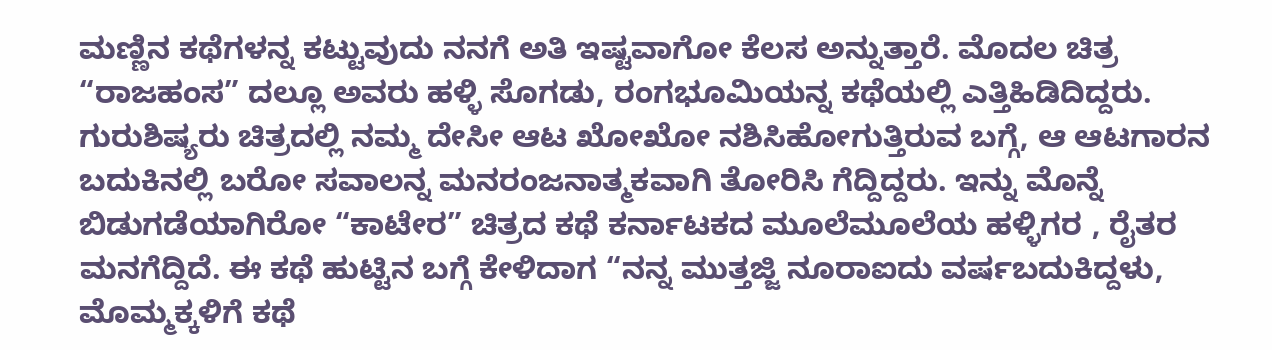ಮಣ್ಣಿನ ಕಥೆಗಳನ್ನ ಕಟ್ಟುವುದು ನನಗೆ ಅತಿ ಇಷ್ಟವಾಗೋ ಕೆಲಸ ಅನ್ನುತ್ತಾರೆ. ಮೊದಲ ಚಿತ್ರ “ರಾಜಹಂಸ” ದಲ್ಲೂ ಅವರು ಹಳ್ಳಿ ಸೊಗಡು, ರಂಗಭೂಮಿಯನ್ನ ಕಥೆಯಲ್ಲಿ ಎತ್ತಿಹಿಡಿದಿದ್ದರು. ಗುರುಶಿಷ್ಯರು ಚಿತ್ರದಲ್ಲಿ ನಮ್ಮ ದೇಸೀ ಆಟ ಖೋಖೋ ನಶಿಸಿಹೋಗುತ್ತಿರುವ ಬಗ್ಗೆ, ಆ ಆಟಗಾರನ ಬದುಕಿನಲ್ಲಿ ಬರೋ ಸವಾಲನ್ನ ಮನರಂಜನಾತ್ಮಕವಾಗಿ ತೋರಿಸಿ ಗೆದ್ದಿದ್ದರು. ಇನ್ನು ಮೊನ್ನೆ ಬಿಡುಗಡೆಯಾಗಿರೋ “ಕಾಟೇರ” ಚಿತ್ರದ ಕಥೆ ಕರ್ನಾಟಕದ ಮೂಲೆಮೂಲೆಯ ಹಳ್ಳಿಗರ , ರೈತರ ಮನಗೆದ್ದಿದೆ. ಈ ಕಥೆ ಹುಟ್ಟಿನ ಬಗ್ಗೆ ಕೇಳಿದಾಗ “ನನ್ನ ಮುತ್ತಜ್ಜಿ ನೂರಾಐದು ವರ್ಷಬದುಕಿದ್ದಳು, ಮೊಮ್ಮಕ್ಕಳಿಗೆ ಕಥೆ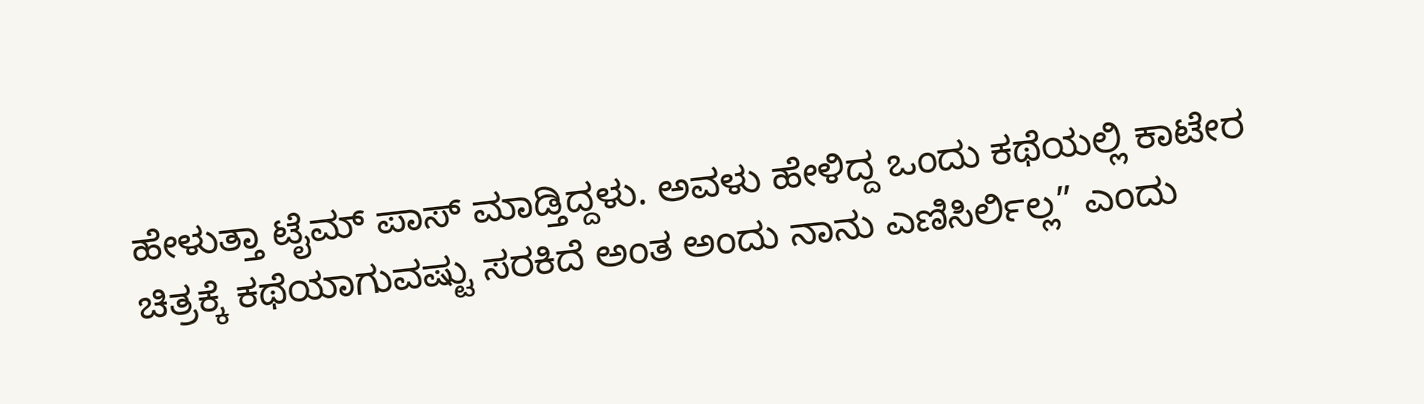ಹೇಳುತ್ತಾ ಟೈಮ್ ಪಾಸ್ ಮಾಡ್ತಿದ್ದಳು. ಅವಳು ಹೇಳಿದ್ದ ಒಂದು ಕಥೆಯಲ್ಲಿ ಕಾಟೇರ ಚಿತ್ರಕ್ಕೆ ಕಥೆಯಾಗುವಷ್ಟು ಸರಕಿದೆ ಅಂತ ಅಂದು ನಾನು ಎಣಿಸಿರ್ಲಿಲ್ಲ” ಎಂದು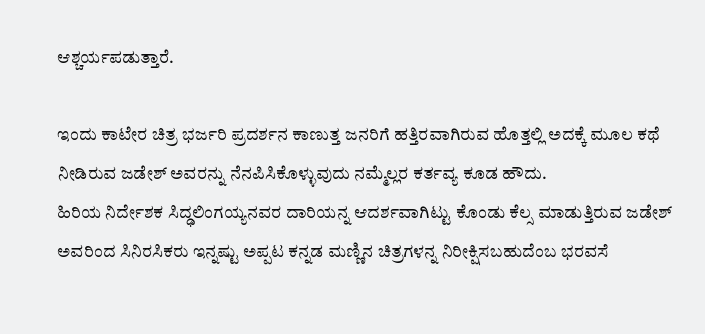ಆಶ್ಚರ್ಯಪಡುತ್ತಾರೆ.

ಇಂದು ಕಾಟೇರ ಚಿತ್ರ ಭರ್ಜರಿ ಪ್ರದರ್ಶನ ಕಾಣುತ್ತ ಜನರಿಗೆ ಹತ್ತಿರವಾಗಿರುವ ಹೊತ್ತಲ್ಲಿ ಅದಕ್ಕೆ ಮೂಲ ಕಥೆ ನೀಡಿರುವ ಜಡೇಶ್ ಅವರನ್ನು ನೆನಪಿಸಿಕೊಳ್ಳುವುದು ನಮ್ಮೆಲ್ಲರ ಕರ್ತವ್ಯ ಕೂಡ ಹೌದು.
ಹಿರಿಯ ನಿರ್ದೇಶಕ ಸಿದ್ಢಲಿಂಗಯ್ಯನವರ ದಾರಿಯನ್ನ ಆದರ್ಶವಾಗಿಟ್ಟು ಕೊಂಡು ಕೆಲ್ಸ ಮಾಡುತ್ತಿರುವ ಜಡೇಶ್ ಅವರಿಂದ ಸಿನಿರಸಿಕರು ಇನ್ನಷ್ಟು ಅಪ್ಪಟ ಕನ್ನಡ ಮಣ್ಣಿನ ಚಿತ್ರಗಳನ್ನ ನಿರೀಕ್ಷಿಸಬಹುದೆಂಬ ಭರವಸೆ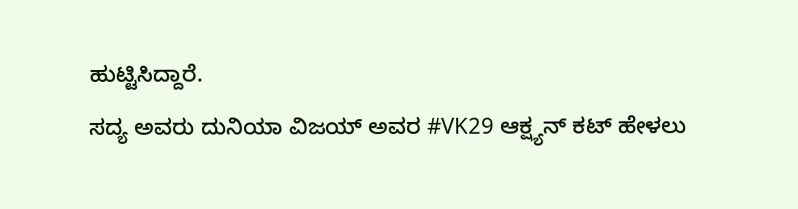ಹುಟ್ಟಿಸಿದ್ದಾರೆ.
ಸದ್ಯ ಅವರು ದುನಿಯಾ ವಿಜಯ್ ಅವರ #VK29 ಆಕ್ಷ್ಯನ್ ಕಟ್ ಹೇಳಲು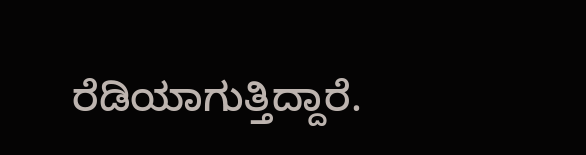ರೆಡಿಯಾಗುತ್ತಿದ್ದಾರೆ.